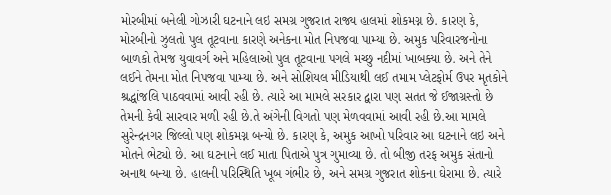મોરબીમાં બનેલી ગોઝારી ઘટનાને લઇ સમગ્ર ગુજરાત રાજ્ય હાલમાં શોકમગ્ન છે. કારણ કે, મોરબીનો ઝુલતો પુલ તૂટવાના કારણે અનેકના મોત નિપજવા પામ્યા છે. અમુક પરિવારજનોના બાળકો તેમજ યુવાવર્ગ અને મહિલાઓ પુલ તૂટવાના પગલે મચ્છુ નદીમાં ખાબક્યા છે. અને તેને લઈને તેમના મોત નિપજવા પામ્યા છે. અને સોશિયલ મીડિયાથી લઈ તમામ પ્લેટફોર્મ ઉપર મૃતકોને શ્રદ્ધાંજલિ પાઠવવામાં આવી રહી છે. ત્યારે આ મામલે સરકાર દ્વારા પણ સતત જે ઈજાગ્રસ્તો છે તેમની કેવી સારવાર મળી રહી છે.તે અંગેની વિગતો પણ મેળવવામાં આવી રહી છે.આ મામલે સુરેન્દ્રનગર જિલ્લો પણ શોકમગ્ન બન્યો છે. કારણ કે, અમુક આખો પરિવાર આ ઘટનાને લઇ અને મોતને ભેટ્યો છે. આ ઘટનાને લઈ માતા પિતાએ પુત્ર ગુમાવ્યા છે. તો બીજી તરફ અમુક સંતાનો અનાથ બન્યા છે. હાલની પરિસ્થિતિ ખૂબ ગંભીર છે, અને સમગ્ર ગુજરાત શોકના ઘેરામા છે. ત્યારે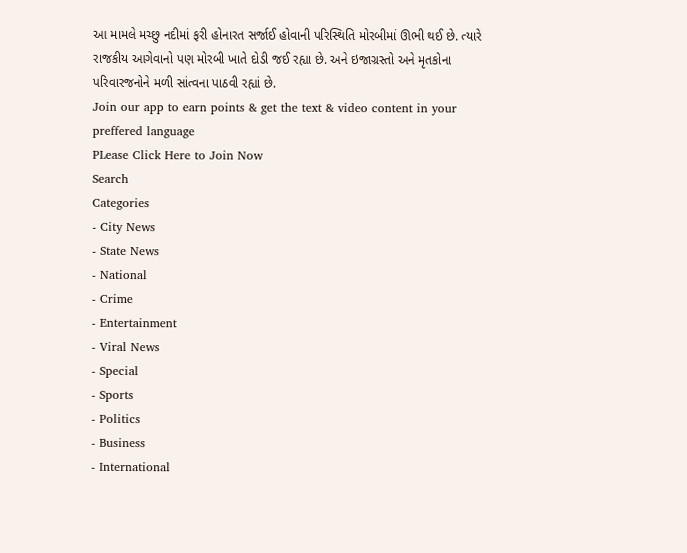આ મામલે મચ્છુ નદીમાં ફરી હોનારત સર્જાઈ હોવાની પરિસ્થિતિ મોરબીમાં ઊભી થઈ છે. ત્યારે રાજકીય આગેવાનો પણ મોરબી ખાતે દોડી જઈ રહ્યા છે. અને ઇજાગ્રસ્તો અને મૃતકોના પરિવારજનોને મળી સાંત્વના પાઠવી રહ્યાં છે.
Join our app to earn points & get the text & video content in your preffered language
PLease Click Here to Join Now
Search
Categories
- City News
- State News
- National
- Crime
- Entertainment
- Viral News
- Special
- Sports
- Politics
- Business
- International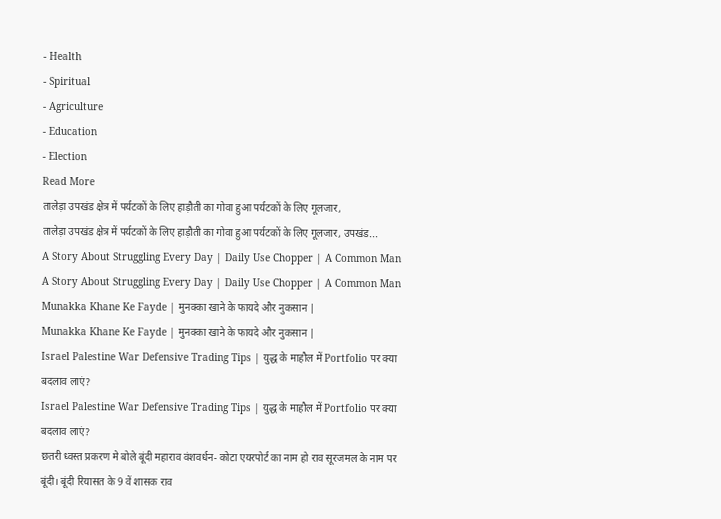- Health
- Spiritual
- Agriculture
- Education
- Election
Read More
तालेड़ा उपखंड क्षेत्र में पर्यटकों के लिए हाड़ौती का गोवा हुआ पर्यटकों के लिए गूलजार,
तालेड़ा उपखंड क्षेत्र में पर्यटकों के लिए हाड़ौती का गोवा हुआ पर्यटकों के लिए गूलजार, उपखंड...
A Story About Struggling Every Day | Daily Use Chopper | A Common Man
A Story About Struggling Every Day | Daily Use Chopper | A Common Man
Munakka Khane Ke Fayde | मुनक्का खाने के फायदे और नुकसान |
Munakka Khane Ke Fayde | मुनक्का खाने के फायदे और नुकसान |
Israel Palestine War Defensive Trading Tips | युद्ध के माहौल में Portfolio पर क्या बदलाव लाएं?
Israel Palestine War Defensive Trading Tips | युद्ध के माहौल में Portfolio पर क्या बदलाव लाएं?
छतरी ध्वस्त प्रकरण मे बोले बूंदी महाराव वंशवर्धन- कोटा एयरपोर्ट का नाम हो राव सूरजमल के नाम पर
बूंदी। बूंदी रियासत के 9 वें शासक राव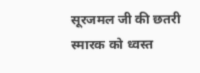सूरजमल जी की छतरी स्मारक को ध्वस्त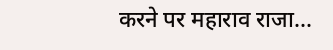करने पर महाराव राजा...